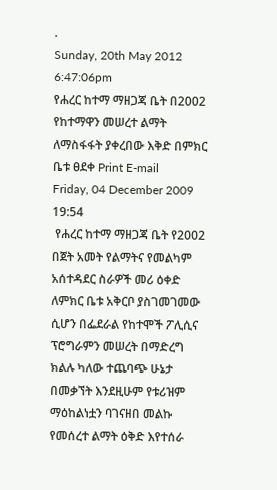.
Sunday, 20th May 2012
6:47:06pm
የሐረር ከተማ ማዘጋጃ ቤት በ2002 የከተማዋን መሠረተ ልማት ለማስፋፋት ያቀረበው እቅድ በምክር ቤቱ ፀደቀ Print E-mail
Friday, 04 December 2009 19:54
 የሐረር ከተማ ማዘጋጃ ቤት የ2002 በጀት አመት የልማትና የመልካም አሰተዳደር ስራዎች መሪ ዕቀድ ለምክር ቤቱ አቅርቦ ያስገመገመው ሲሆን በፌደራል የከተሞች ፖሊሲና ፕሮግራምን መሠረት በማድረግ ክልሉ ካለው ተጨባጭ ሁኔታ በመቃኘት እንደዚሁም የቱሪዝም ማዕከልነቷን ባገናዘበ መልኩ የመሰረተ ልማት ዕቅድ እየተሰራ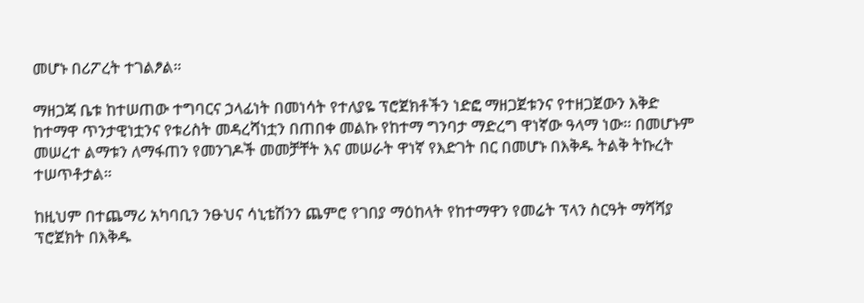መሆኑ በሪፖረት ተገልፆል።

ማዘጋጃ ቤቱ ከተሠጠው ተግባርና ኃላፊነት በመነሳት የተለያዬ ፕሮጀክቶችን ነድፎ ማዘጋጀቱንና የተዘጋጀውን እቅድ ከተማዋ ጥንታዊነቷንና የቱሪስት መዳረሻነቷን በጠበቀ መልኩ የከተማ ግንባታ ማድረግ ዋነኛው ዓላማ ነው፡፡ በመሆኑም መሠረተ ልማቱን ለማፋጠን የመንገዶች መመቻቸት እና መሠራት ዋነኛ የእድገት በር በመሆኑ በእቅዱ ትልቅ ትኩረት ተሠጥቶታል።

ከዚህም በተጨማሪ አካባቢን ንፁህና ሳኒቴሽንን ጨምሮ የገበያ ማዕከላት የከተማዋን የመሬት ፕላን ስርዓት ማሻሻያ ፕሮጀክት በእቅዱ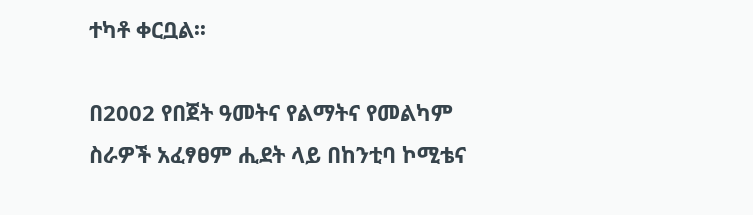ተካቶ ቀርቧል፡፡

በ2002 የበጀት ዓመትና የልማትና የመልካም ስራዎች አፈፃፀም ሒደት ላይ በከንቲባ ኮሚቴና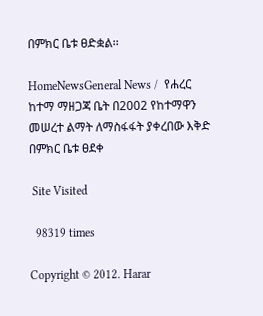በምክር ቤቱ ፀድቋል፡፡

HomeNewsGeneral News /  የሐረር ከተማ ማዘጋጃ ቤት በ2002 የከተማዋን መሠረተ ልማት ለማስፋፋት ያቀረበው እቅድ በምክር ቤቱ ፀደቀ

 Site Visited

  98319 times

Copyright © 2012. Harar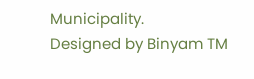Municipality.                 Designed by Binyam TM